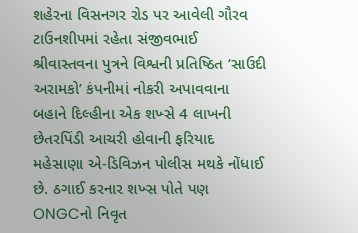શહેરના વિસનગર રોડ પર આવેલી ગૌરવ ટાઉનશીપમાં રહેતા સંજીવભાઈ શ્રીવાસ્તવના પુત્રને વિશ્વની પ્રતિષ્ઠિત ‘સાઉદી અરામકો’ કંપનીમાં નોકરી અપાવવાના બહાને દિલ્હીના એક શખ્સે 4 લાખની છેતરપિંડી આચરી હોવાની ફરિયાદ મહેસાણા એ-ડિવિઝન પોલીસ મથકે નોંધાઈ છે. ઠગાઈ કરનાર શખ્સ પોતે પણ ONGCનો નિવૃત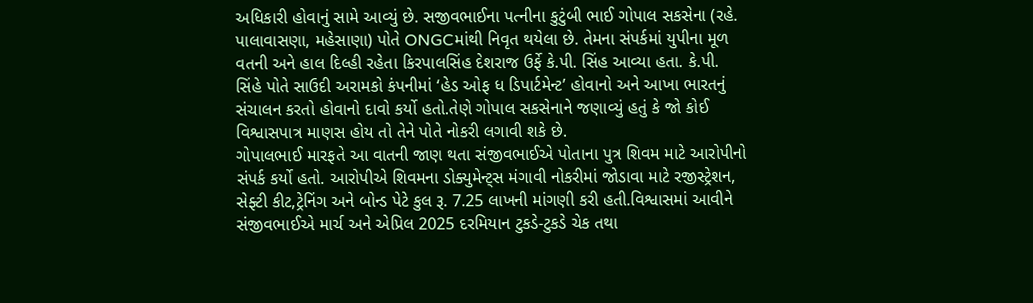અધિકારી હોવાનું સામે આવ્યું છે. સજીવભાઈના પત્નીના કુટુંબી ભાઈ ગોપાલ સકસેના (રહે. પાલાવાસણા, મહેસાણા) પોતે ONGCમાંથી નિવૃત થયેલા છે. તેમના સંપર્કમાં યુપીના મૂળ વતની અને હાલ દિલ્હી રહેતા કિરપાલસિંહ દેશરાજ ઉર્ફે કે.પી. સિંહ આવ્યા હતા. કે.પી. સિંહે પોતે સાઉદી અરામકો કંપનીમાં ‘હેડ ઓફ ધ ડિપાર્ટમેન્ટ’ હોવાનો અને આખા ભારતનું સંચાલન કરતો હોવાનો દાવો કર્યો હતો.તેણે ગોપાલ સકસેનાને જણાવ્યું હતું કે જો કોઈ વિશ્વાસપાત્ર માણસ હોય તો તેને પોતે નોકરી લગાવી શકે છે.
ગોપાલભાઈ મારફતે આ વાતની જાણ થતા સંજીવભાઈએ પોતાના પુત્ર શિવમ માટે આરોપીનો સંપર્ક કર્યો હતો. આરોપીએ શિવમના ડોક્યુમેન્ટ્સ મંગાવી નોકરીમાં જોડાવા માટે રજીસ્ટ્રેશન, સેફ્ટી કીટ,ટ્રેનિંગ અને બોન્ડ પેટે કુલ રૂ. 7.25 લાખની માંગણી કરી હતી.વિશ્વાસમાં આવીને સંજીવભાઈએ માર્ચ અને એપ્રિલ 2025 દરમિયાન ટુકડે-ટુકડે ચેક તથા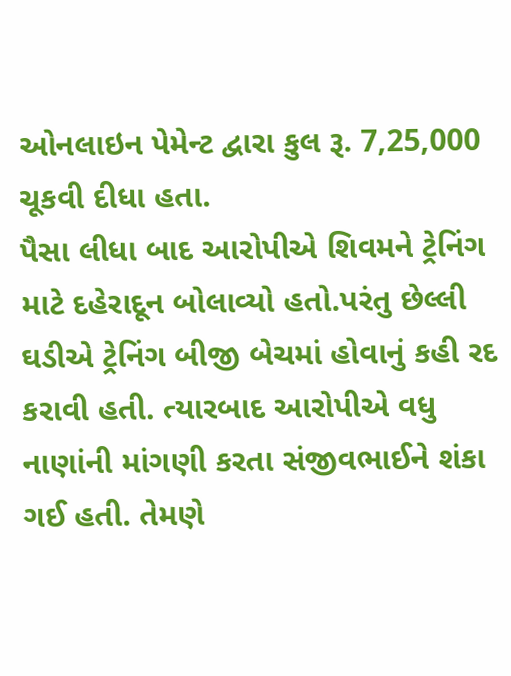ઓનલાઇન પેમેન્ટ દ્વારા કુલ રૂ. 7,25,000 ચૂકવી દીધા હતા.
પૈસા લીધા બાદ આરોપીએ શિવમને ટ્રેનિંગ માટે દહેરાદૂન બોલાવ્યો હતો.પરંતુ છેલ્લી ઘડીએ ટ્રેનિંગ બીજી બેચમાં હોવાનું કહી રદ કરાવી હતી. ત્યારબાદ આરોપીએ વધુ નાણાંની માંગણી કરતા સંજીવભાઈને શંકા ગઈ હતી. તેમણે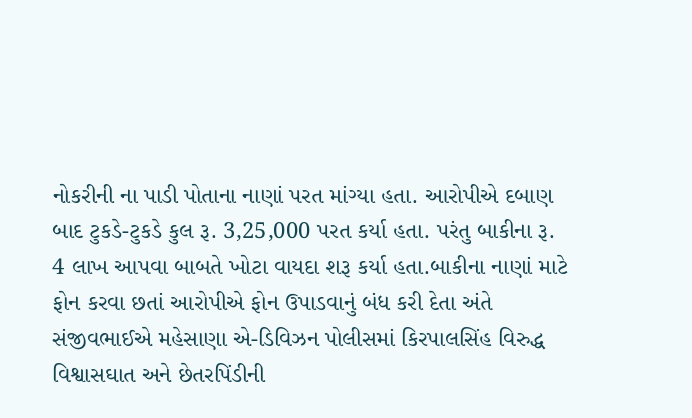નોકરીની ના પાડી પોતાના નાણાં પરત માંગ્યા હતા. આરોપીએ દબાણ બાદ ટુકડે-ટુકડે કુલ રૂ. 3,25,000 પરત કર્યા હતા. પરંતુ બાકીના રૂ. 4 લાખ આપવા બાબતે ખોટા વાયદા શરૂ કર્યા હતા.બાકીના નાણાં માટે ફોન કરવા છતાં આરોપીએ ફોન ઉપાડવાનું બંધ કરી દેતા અંતે સંજીવભાઈએ મહેસાણા એ-ડિવિઝન પોલીસમાં કિરપાલસિંહ વિરુદ્ધ વિશ્વાસઘાત અને છેતરપિંડીની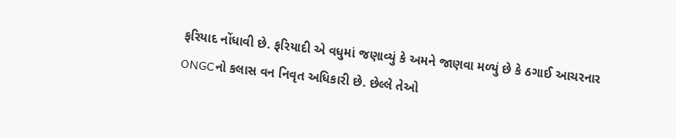ફરિયાદ નોંધાવી છે. ફરિયાદી એ વધુમાં જણાવ્યું કે અમને જાણવા મળ્યું છે કે ઠગાઈ આચરનાર ONGCનો કલાસ વન નિવૃત અધિકારી છે. છેલ્લે તેઓ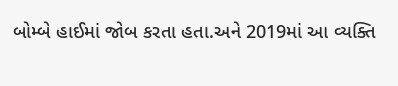બોમ્બે હાઈમાં જોબ કરતા હતા.અને 2019માં આ વ્યક્તિ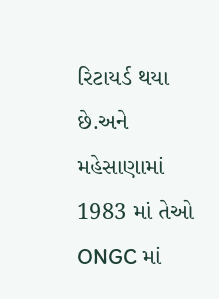રિટાયર્ડ થયા છે.અને મહેસાણામાં 1983 માં તેઓ ONGC માં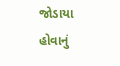જોડાયા હોવાનું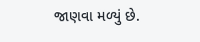જાણવા મળ્યું છે.